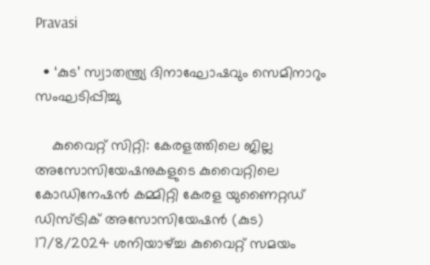Pravasi

  • ‘കുട’ സ്വാതന്ത്ര്യ ദിനാഘോഷവും സെമിനാറും സംഘടിപ്പിച്ചു

    കുവൈറ്റ് സിറ്റി: കേരളത്തിലെ ജില്ല അസോസിയേഷനുകളുടെ കുവൈറ്റിലെ കോഡിനേഷന്‍ കമ്മിറ്റി കേരള യുണൈറ്റഡ് ഡിസ്ട്രിക് അസോസിയേഷന്‍ (കുട) 17/8/2024 ശനിയാഴ്ച്ച കുവൈറ്റ് സമയം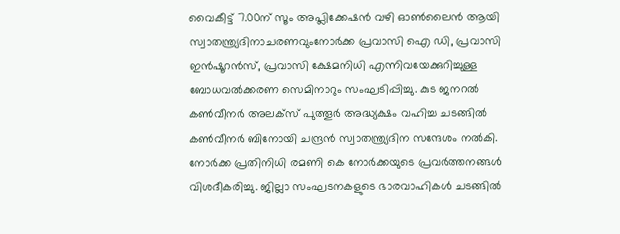വൈകീട്ട് 7.00ന് സൂം അപ്ലിക്കേഷന്‍ വഴി ഓണ്‍ലൈന്‍ ആയി സ്വാതന്ത്ര്യദിനാചരണവുംനോര്‍ക്ക പ്രവാസി ഐ ഡി, പ്രവാസി ഇന്‍ഷൂറന്‍സ്, പ്രവാസി ക്ഷേമനിധി എന്നിവയേക്കുറിച്ചുള്ള ബോധവല്‍ക്കരണ സെമിനാറും സംഘടിപ്പിച്ചു. കുട ജനറല്‍ കണ്‍വീനര്‍ അലക്‌സ് പുത്തൂര്‍ അദ്ധ്യക്ഷം വഹിച്ച ചടങ്ങില്‍ കണ്‍വീനര്‍ ബിനോയി ചന്ദ്രന്‍ സ്വാതന്ത്ര്യദിന സന്ദേശം നല്‍കി. നോര്‍ക്ക പ്രതിനിധി രമണി കെ നോര്‍ക്കയുടെ പ്രവര്‍ത്തനങ്ങള്‍ വിശദീകരിച്ചു. ജില്ലാ സംഘടനകളുടെ ഭാരവാഹികള്‍ ചടങ്ങില്‍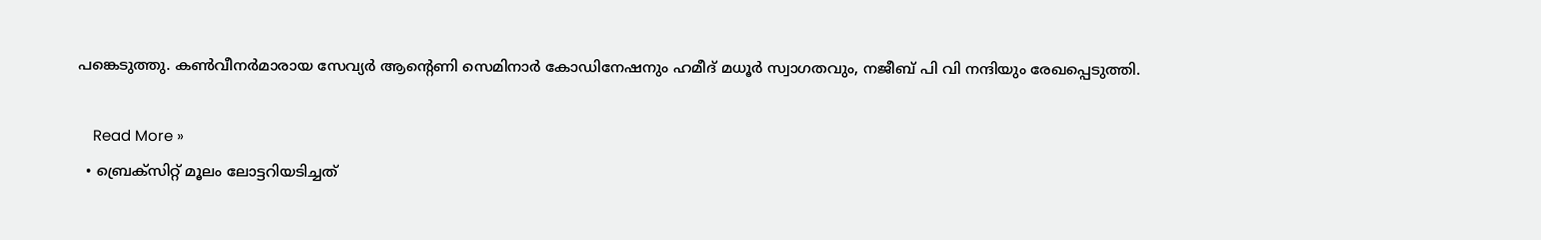പങ്കെടുത്തു. കണ്‍വീനര്‍മാരായ സേവ്യര്‍ ആന്റെണി സെമിനാര്‍ കോഡിനേഷനും ഹമീദ് മധൂര്‍ സ്വാഗതവും, നജീബ് പി വി നന്ദിയും രേഖപ്പെടുത്തി.

    Read More »
  • ബ്രെക്‌സിറ്റ് മൂലം ലോട്ടറിയടിച്ചത്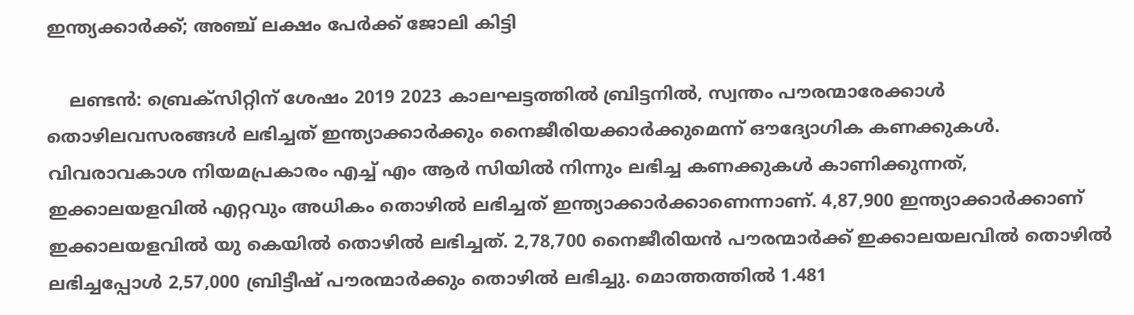ഇന്ത്യക്കാര്‍ക്ക്; അഞ്ച് ലക്ഷം പേര്‍ക്ക് ജോലി കിട്ടി

    ലണ്ടന്‍: ബ്രെക്‌സിറ്റിന് ശേഷം 2019 2023 കാലഘട്ടത്തില്‍ ബ്രിട്ടനില്‍, സ്വന്തം പൗരന്മാരേക്കാള്‍ തൊഴിലവസരങ്ങള്‍ ലഭിച്ചത് ഇന്ത്യാക്കാര്‍ക്കും നൈജീരിയക്കാര്‍ക്കുമെന്ന് ഔദ്യോഗിക കണക്കുകള്‍. വിവരാവകാശ നിയമപ്രകാരം എച്ച് എം ആര്‍ സിയില്‍ നിന്നും ലഭിച്ച കണക്കുകള്‍ കാണിക്കുന്നത്, ഇക്കാലയളവില്‍ എറ്റവും അധികം തൊഴില്‍ ലഭിച്ചത് ഇന്ത്യാക്കാര്‍ക്കാണെന്നാണ്. 4,87,900 ഇന്ത്യാക്കാര്‍ക്കാണ് ഇക്കാലയളവില്‍ യു കെയില്‍ തൊഴില്‍ ലഭിച്ചത്. 2,78,700 നൈജീരിയന്‍ പൗരന്മാര്‍ക്ക് ഇക്കാലയലവില്‍ തൊഴില്‍ ലഭിച്ചപ്പോള്‍ 2,57,000 ബ്രിട്ടീഷ് പൗരന്മാര്‍ക്കും തൊഴില്‍ ലഭിച്ചു. മൊത്തത്തില്‍ 1.481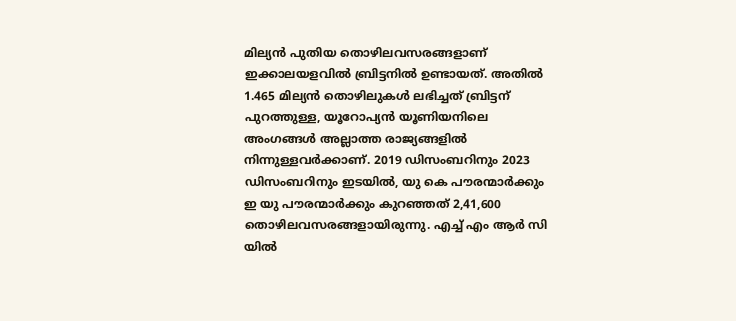മില്യന്‍ പുതിയ തൊഴിലവസരങ്ങളാണ് ഇക്കാലയളവില്‍ ബ്രിട്ടനില്‍ ഉണ്ടായത്. അതില്‍ 1.465 മില്യന്‍ തൊഴിലുകള്‍ ലഭിച്ചത് ബ്രിട്ടന് പുറത്തുള്ള, യൂറോപ്യന്‍ യൂണിയനിലെ അംഗങ്ങള്‍ അല്ലാത്ത രാജ്യങ്ങളില്‍ നിന്നുള്ളവര്‍ക്കാണ്. 2019 ഡിസംബറിനും 2023 ഡിസംബറിനും ഇടയില്‍, യു കെ പൗരന്മാര്‍ക്കും ഇ യു പൗരന്മാര്‍ക്കും കുറഞ്ഞത് 2,41,600 തൊഴിലവസരങ്ങളായിരുന്നു. എച്ച് എം ആര്‍ സി യില്‍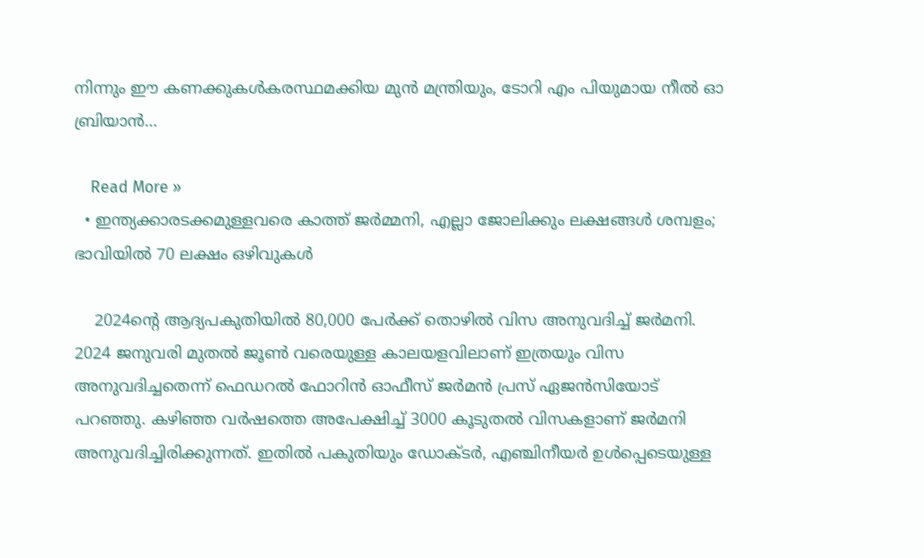നിന്നും ഈ കണക്കുകള്‍കരസ്ഥമക്കിയ മുന്‍ മന്ത്രിയും, ടോറി എം പിയുമായ നീല്‍ ഓ ബ്രിയാന്‍…

    Read More »
  • ഇന്ത്യക്കാരടക്കമുള്ളവരെ കാത്ത് ജര്‍മ്മനി, എല്ലാ ജോലിക്കും ലക്ഷങ്ങള്‍ ശമ്പളം; ഭാവിയില്‍ 70 ലക്ഷം ഒഴിവുകള്‍

    2024ന്റെ ആദ്യപകുതിയില്‍ 80,000 പേര്‍ക്ക് തൊഴില്‍ വിസ അനുവദിച്ച് ജര്‍മനി. 2024 ജനുവരി മുതല്‍ ജൂണ്‍ വരെയുള്ള കാലയളവിലാണ് ഇത്രയും വിസ അനുവദിച്ചതെന്ന് ഫെഡറല്‍ ഫോറിന്‍ ഓഫീസ് ജര്‍മന്‍ പ്രസ് ഏജന്‍സിയോട് പറഞ്ഞു. കഴിഞ്ഞ വര്‍ഷത്തെ അപേക്ഷിച്ച് 3000 കൂടുതല്‍ വിസകളാണ് ജര്‍മനി അനുവദിച്ചിരിക്കുന്നത്. ഇതില്‍ പകുതിയും ഡോക്ടര്‍, എഞ്ചിനീയര്‍ ഉള്‍പ്പെടെയുള്ള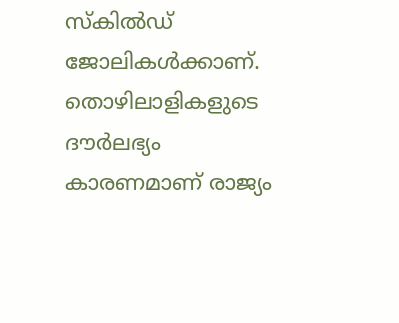സ്‌കില്‍ഡ് ജോലികള്‍ക്കാണ്. തൊഴിലാളികളുടെ ദൗര്‍ലഭ്യം കാരണമാണ് രാജ്യം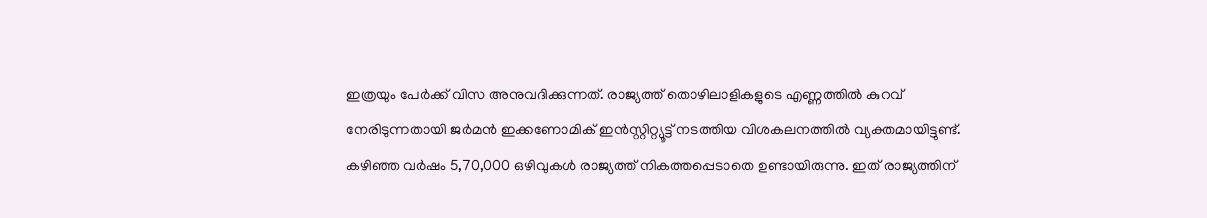ഇത്രയും പേര്‍ക്ക് വിസ അനുവദിക്കുന്നത്. രാജ്യത്ത് തൊഴിലാളികളുടെ എണ്ണത്തില്‍ കുറവ് നേരിടുന്നതായി ജര്‍മന്‍ ഇക്കണോമിക് ഇന്‍സ്റ്റിറ്റ്യൂട്ട് നടത്തിയ വിശകലനത്തില്‍ വ്യക്തമായിട്ടുണ്ട്. കഴിഞ്ഞ വര്‍ഷം 5,70,000 ഒഴിവുകള്‍ രാജ്യത്ത് നികത്തപ്പെടാതെ ഉണ്ടായിരുന്നു. ഇത് രാജ്യത്തിന്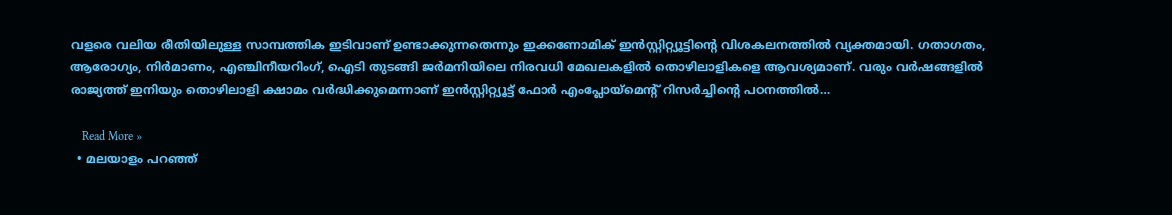വളരെ വലിയ രീതിയിലുള്ള സാമ്പത്തിക ഇടിവാണ് ഉണ്ടാക്കുന്നതെന്നും ഇക്കണോമിക് ഇന്‍സ്റ്റിറ്റ്യൂട്ടിന്റെ വിശകലനത്തില്‍ വ്യക്തമായി. ഗതാഗതം, ആരോഗ്യം, നിര്‍മാണം, എഞ്ചിനീയറിംഗ്, ഐടി തുടങ്ങി ജര്‍മനിയിലെ നിരവധി മേഖലകളില്‍ തൊഴിലാളികളെ ആവശ്യമാണ്. വരും വര്‍ഷങ്ങളില്‍ രാജ്യത്ത് ഇനിയും തൊഴിലാളി ക്ഷാമം വര്‍ദ്ധിക്കുമെന്നാണ് ഇന്‍സ്റ്റിറ്റ്യൂട്ട് ഫോര്‍ എംപ്ലോയ്മെന്റ് റിസര്‍ച്ചിന്റെ പഠനത്തില്‍…

    Read More »
  • മലയാളം പറഞ്ഞ്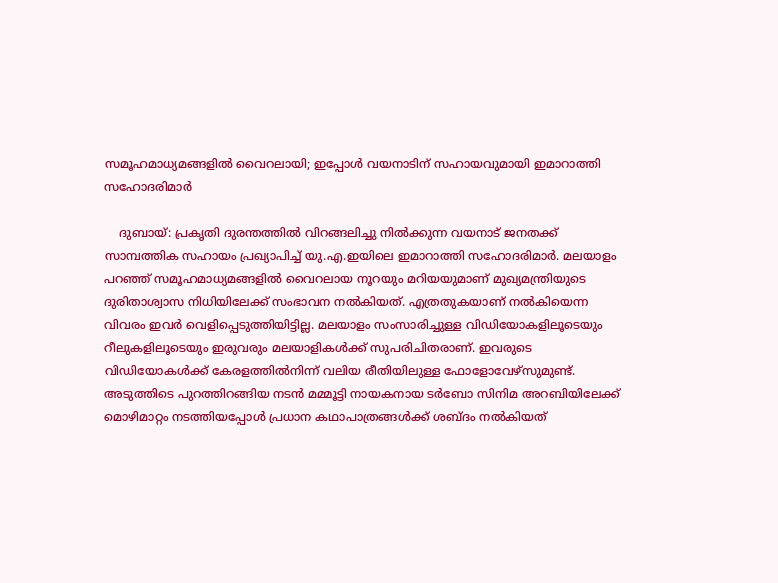സമൂഹമാധ്യമങ്ങളില്‍ വൈറലായി; ഇപ്പോള്‍ വയനാടിന് സഹായവുമായി ഇമാറാത്തി സഹോദരിമാര്‍

    ദുബായ്: പ്രകൃതി ദുരന്തത്തില്‍ വിറങ്ങലിച്ചു നില്‍ക്കുന്ന വയനാട് ജനതക്ക് സാമ്പത്തിക സഹായം പ്രഖ്യാപിച്ച് യു.എ.ഇയിലെ ഇമാറാത്തി സഹോദരിമാര്‍. മലയാളം പറഞ്ഞ് സമൂഹമാധ്യമങ്ങളില്‍ വൈറലായ നൂറയും മറിയയുമാണ് മുഖ്യമന്ത്രിയുടെ ദുരിതാശ്വാസ നിധിയിലേക്ക് സംഭാവന നല്‍കിയത്. എത്രതുകയാണ് നല്‍കിയെന്ന വിവരം ഇവര്‍ വെളിപ്പെടുത്തിയിട്ടില്ല. മലയാളം സംസാരിച്ചുള്ള വിഡിയോകളിലൂടെയും റീലുകളിലൂടെയും ഇരുവരും മലയാളികള്‍ക്ക് സുപരിചിതരാണ്. ഇവരുടെ വിഡിയോകള്‍ക്ക് കേരളത്തില്‍നിന്ന് വലിയ രീതിയിലുള്ള ഫോളോവേഴ്സുമുണ്ട്. അടുത്തിടെ പുറത്തിറങ്ങിയ നടന്‍ മമ്മൂട്ടി നായകനായ ടര്‍ബോ സിനിമ അറബിയിലേക്ക് മൊഴിമാറ്റം നടത്തിയപ്പോള്‍ പ്രധാന കഥാപാത്രങ്ങള്‍ക്ക് ശബ്ദം നല്‍കിയത്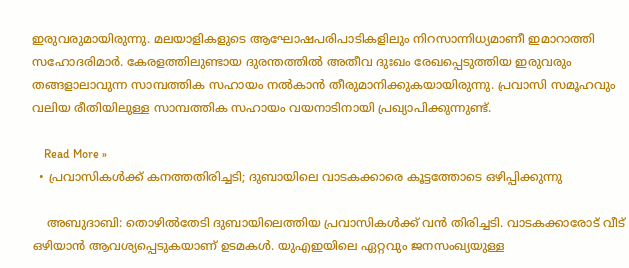ഇരുവരുമായിരുന്നു. മലയാളികളുടെ ആഘോഷപരിപാടികളിലും നിറസാന്നിധ്യമാണീ ഇമാറാത്തി സഹോദരിമാര്‍. കേരളത്തിലുണ്ടായ ദുരന്തത്തില്‍ അതീവ ദുഃഖം രേഖപ്പെടുത്തിയ ഇരുവരും തങ്ങളാലാവുന്ന സാമ്പത്തിക സഹായം നല്‍കാന്‍ തീരുമാനിക്കുകയായിരുന്നു. പ്രവാസി സമൂഹവും വലിയ രീതിയിലുള്ള സാമ്പത്തിക സഹായം വയനാടിനായി പ്രഖ്യാപിക്കുന്നുണ്ട്.

    Read More »
  • പ്രവാസികള്‍ക്ക് കനത്തതിരിച്ചടി; ദുബായിലെ വാടകക്കാരെ കൂട്ടത്തോടെ ഒഴിപ്പിക്കുന്നു

    അബുദാബി: തൊഴില്‍തേടി ദുബായിലെത്തിയ പ്രവാസികള്‍ക്ക് വന്‍ തിരിച്ചടി. വാടകക്കാരോട് വീട് ഒഴിയാന്‍ ആവശ്യപ്പെടുകയാണ് ഉടമകള്‍. യുഎഇയിലെ ഏറ്റവും ജനസംഖ്യയുള്ള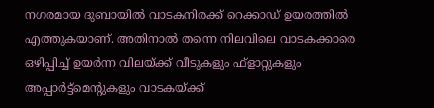നഗരമായ ദുബായില്‍ വാടകനിരക്ക് റെക്കാഡ് ഉയരത്തില്‍ എത്തുകയാണ്. അതിനാല്‍ തന്നെ നിലവിലെ വാടകക്കാരെ ഒഴിപ്പിച്ച് ഉയര്‍ന്ന വിലയ്ക്ക് വീടുകളും ഫ്‌ളാറ്റുകളും അപ്പാര്‍ട്ട്മെന്റുകളും വാടകയ്ക്ക്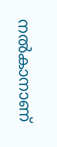നല്‍കാനാണ്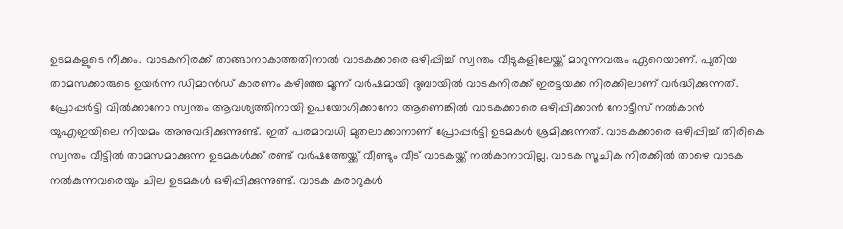ഉടമകളുടെ നീക്കം. വാടകനിരക്ക് താങ്ങാനാകാത്തതിനാല്‍ വാടകക്കാരെ ഒഴിപ്പിച്ച് സ്വന്തം വീടുകളിലേയ്ക്ക് മാറുന്നവരും ഏറെയാണ്. പുതിയ താമസക്കാരുടെ ഉയര്‍ന്ന ഡിമാന്‍ഡ് കാരണം കഴിഞ്ഞ മൂന്ന് വര്‍ഷമായി ദുബായില്‍ വാടകനിരക്ക് ഇരട്ടയക്ക നിരക്കിലാണ് വര്‍ദ്ധിക്കുന്നത്. പ്രോപ്പര്‍ട്ടി വില്‍ക്കാനോ സ്വന്തം ആവശ്യത്തിനായി ഉപയോഗിക്കാനോ ആണെങ്കില്‍ വാടകക്കാരെ ഒഴിപ്പിക്കാന്‍ നോട്ടീസ് നല്‍കാന്‍ യുഎഇയിലെ നിയമം അനുവദിക്കുന്നുണ്ട്. ഇത് പരമാവധി മുതലാക്കാനാണ് പ്രോപ്പര്‍ട്ടി ഉടമകള്‍ ശ്രമിക്കുന്നത്. വാടകക്കാരെ ഒഴിപ്പിച്ച് തിരികെ സ്വന്തം വീട്ടില്‍ താമസമാക്കുന്ന ഉടമകള്‍ക്ക് രണ്ട് വര്‍ഷത്തേയ്ക്ക് വീണ്ടും വീട് വാടകയ്ക്ക് നല്‍കാനാവില്ല. വാടക സൂചിക നിരക്കില്‍ താഴെ വാടക നല്‍കുന്നവരെയും ചില ഉടമകള്‍ ഒഴിപ്പിക്കുന്നുണ്ട്. വാടക കരാറുകള്‍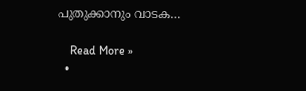പുതുക്കാനും വാടക…

    Read More »
  •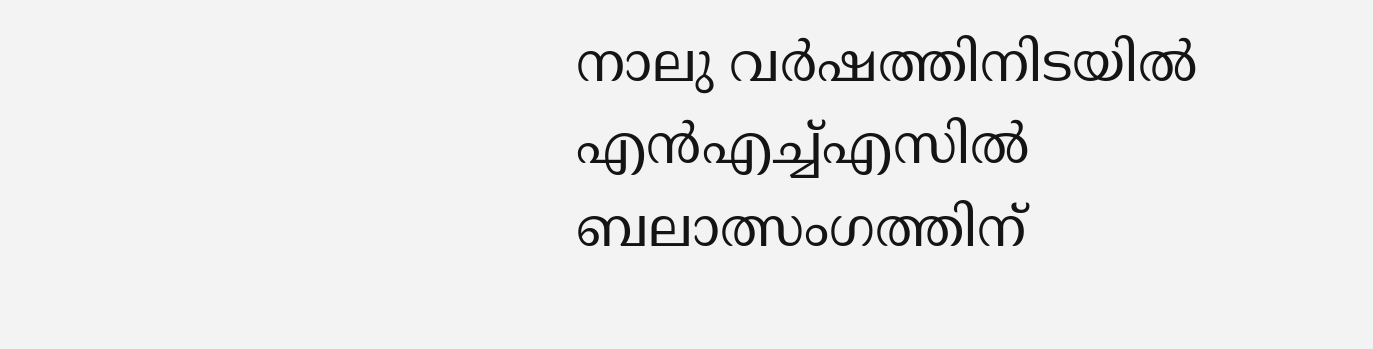നാലു വര്‍ഷത്തിനിടയില്‍ എന്‍എച്ച്എസില്‍ ബലാത്സംഗത്തിന്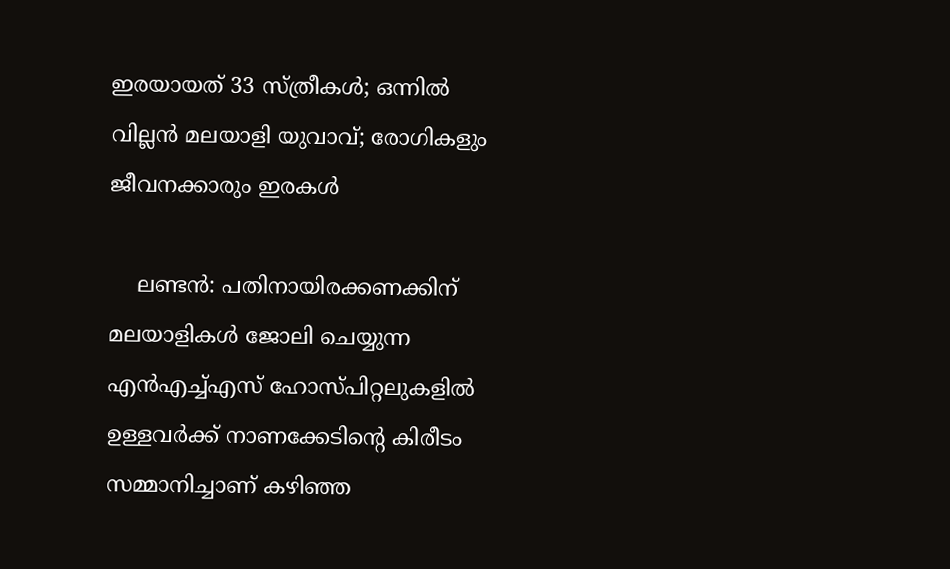ഇരയായത് 33 സ്ത്രീകള്‍; ഒന്നില്‍ വില്ലന്‍ മലയാളി യുവാവ്; രോഗികളും ജീവനക്കാരും ഇരകള്‍

    ലണ്ടന്‍: പതിനായിരക്കണക്കിന് മലയാളികള്‍ ജോലി ചെയ്യുന്ന എന്‍എച്ച്എസ് ഹോസ്പിറ്റലുകളില്‍ ഉള്ളവര്‍ക്ക് നാണക്കേടിന്റെ കിരീടം സമ്മാനിച്ചാണ് കഴിഞ്ഞ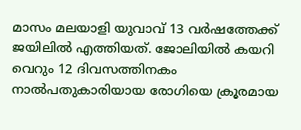മാസം മലയാളി യുവാവ് 13 വര്‍ഷത്തേക്ക് ജയിലില്‍ എത്തിയത്. ജോലിയില്‍ കയറി വെറും 12 ദിവസത്തിനകം നാല്‍പതുകാരിയായ രോഗിയെ ക്രൂരമായ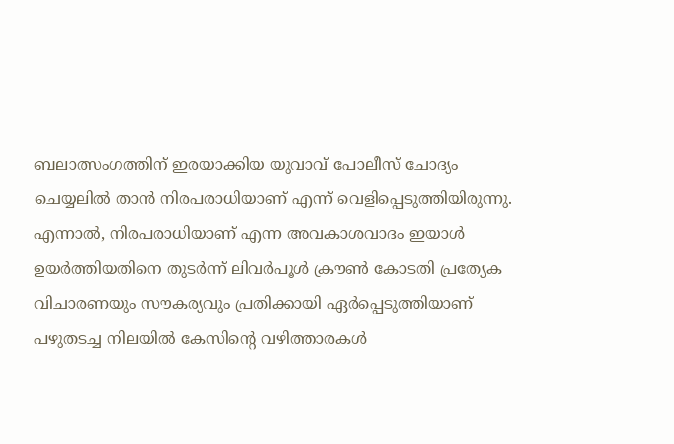ബലാത്സംഗത്തിന് ഇരയാക്കിയ യുവാവ് പോലീസ് ചോദ്യം ചെയ്യലില്‍ താന്‍ നിരപരാധിയാണ് എന്ന് വെളിപ്പെടുത്തിയിരുന്നു. എന്നാല്‍, നിരപരാധിയാണ് എന്ന അവകാശവാദം ഇയാള്‍ ഉയര്‍ത്തിയതിനെ തുടര്‍ന്ന് ലിവര്‍പൂള്‍ ക്രൗണ്‍ കോടതി പ്രത്യേക വിചാരണയും സൗകര്യവും പ്രതിക്കായി ഏര്‍പ്പെടുത്തിയാണ് പഴുതടച്ച നിലയില്‍ കേസിന്റെ വഴിത്താരകള്‍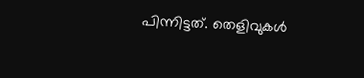പിന്നിട്ടത്. തെളിവുകള്‍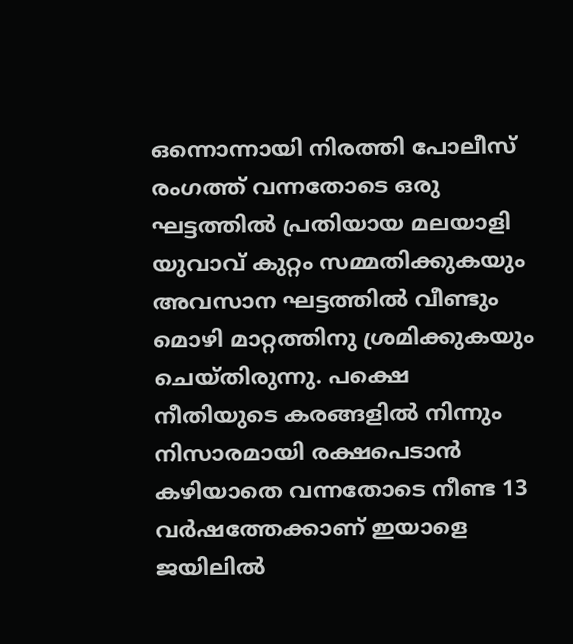ഒന്നൊന്നായി നിരത്തി പോലീസ് രംഗത്ത് വന്നതോടെ ഒരു ഘട്ടത്തില്‍ പ്രതിയായ മലയാളി യുവാവ് കുറ്റം സമ്മതിക്കുകയും അവസാന ഘട്ടത്തില്‍ വീണ്ടും മൊഴി മാറ്റത്തിനു ശ്രമിക്കുകയും ചെയ്തിരുന്നു. പക്ഷെ നീതിയുടെ കരങ്ങളില്‍ നിന്നും നിസാരമായി രക്ഷപെടാന്‍ കഴിയാതെ വന്നതോടെ നീണ്ട 13 വര്‍ഷത്തേക്കാണ് ഇയാളെ ജയിലില്‍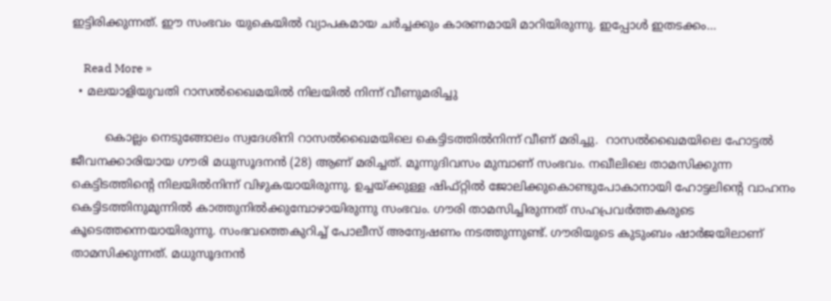ഇട്ടിരിക്കുന്നത്. ഈ സംഭവം യുകെയില്‍ വ്യാപകമായ ചര്‍ച്ചക്കും കാരണമായി മാറിയിരുന്നു. ഇപ്പോള്‍ ഇതടക്കം…

    Read More »
  • മലയാളിയുവതി റാസൽഖൈമയിൽ നിലയിൽ നിന്ന് വീണുമരിച്ചു

         കൊല്ലം നെടുങ്ങോലം സ്വദേശിനി റാസൽഖൈമയിലെ കെട്ടിടത്തിൽനിന്ന് വീണ് മരിച്ചു.  റാസൽഖൈമയിലെ ഹോട്ടൽ ജീവനക്കാരിയായ ഗൗരി മധുസൂദനൻ (28) ആണ് മരിച്ചത്. മൂന്നുദിവസം മുമ്പാണ് സംഭവം. നഖീലിലെ താമസിക്കുന്ന കെട്ടിടത്തിൻ്റെ നിലയിൽനിന്ന് വിഴുകയായിരുന്നു. ഉച്ചയ്ക്കുള്ള ഷിഫ്റ്റിൽ ജോലിക്കുകൊണ്ടുപോകാനായി ഹോട്ടലിന്റെ വാഹനം കെട്ടിടത്തിനുമുന്നിൽ കാത്തുനിൽക്കുമ്പോഴായിരുന്നു സംഭവം. ഗൗരി താമസിച്ചിരുന്നത് സഹപ്രവർത്തകരുടെ കൂടെത്തന്നെയായിരുന്നു. സംഭവത്തെകുറിച്ച് പോലീസ് അന്വേഷണം നടത്തുന്നുണ്ട്. ഗൗരിയുടെ കുടുംബം ഷാർജയിലാണ് താമസിക്കുന്നത്. മധുസൂദനൻ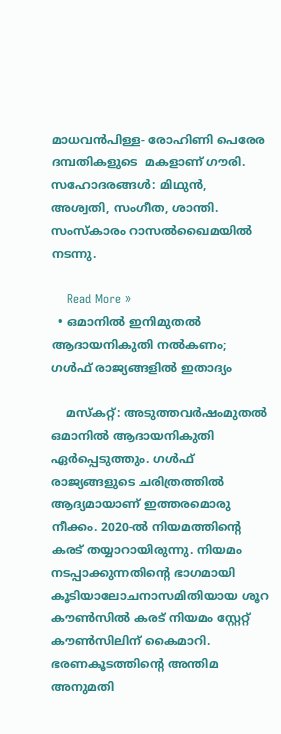മാധവൻപിള്ള- രോഹിണി പെരേര ദമ്പതികളുടെ  മകളാണ് ഗൗരി. സഹോദരങ്ങൾ: മിഥുൻ, അശ്വതി, സംഗീത, ശാന്തി. സംസ്‌കാരം റാസൽഖൈമയിൽ നടന്നു.

    Read More »
  • ഒമാനില്‍ ഇനിമുതല്‍ ആദായനികുതി നല്‍കണം; ഗള്‍ഫ് രാജ്യങ്ങളില്‍ ഇതാദ്യം

    മസ്‌കറ്റ്: അടുത്തവര്‍ഷംമുതല്‍ ഒമാനില്‍ ആദായനികുതി ഏര്‍പ്പെടുത്തും. ഗള്‍ഫ് രാജ്യങ്ങളുടെ ചരിത്രത്തില്‍ ആദ്യമായാണ് ഇത്തരമൊരു നീക്കം. 2020-ല്‍ നിയമത്തിന്റെ കരട് തയ്യാറായിരുന്നു. നിയമം നടപ്പാക്കുന്നതിന്റെ ഭാഗമായി കൂടിയാലോചനാസമിതിയായ ശൂറ കൗണ്‍സില്‍ കരട് നിയമം സ്റ്റേറ്റ് കൗണ്‍സിലിന് കൈമാറി. ഭരണകൂടത്തിന്റെ അന്തിമ അനുമതി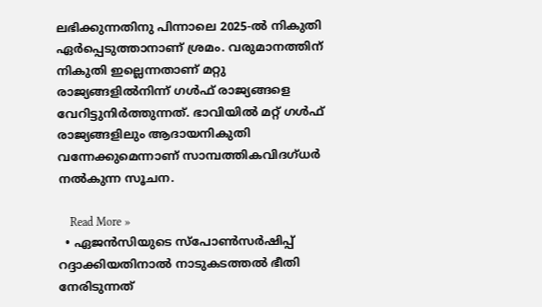ലഭിക്കുന്നതിനു പിന്നാലെ 2025-ല്‍ നികുതി ഏര്‍പ്പെടുത്താനാണ് ശ്രമം. വരുമാനത്തിന് നികുതി ഇല്ലെന്നതാണ് മറ്റു രാജ്യങ്ങളില്‍നിന്ന് ഗള്‍ഫ് രാജ്യങ്ങളെ വേറിട്ടുനിര്‍ത്തുന്നത്. ഭാവിയില്‍ മറ്റ് ഗള്‍ഫ് രാജ്യങ്ങളിലും ആദായനികുതി വന്നേക്കുമെന്നാണ് സാമ്പത്തികവിദഗ്ധര്‍ നല്‍കുന്ന സൂചന.

    Read More »
  • ഏജന്‍സിയുടെ സ്‌പോണ്‍സര്‍ഷിപ്പ് റദ്ദാക്കിയതിനാല്‍ നാടുകടത്തല്‍ ഭീതി നേരിടുന്നത്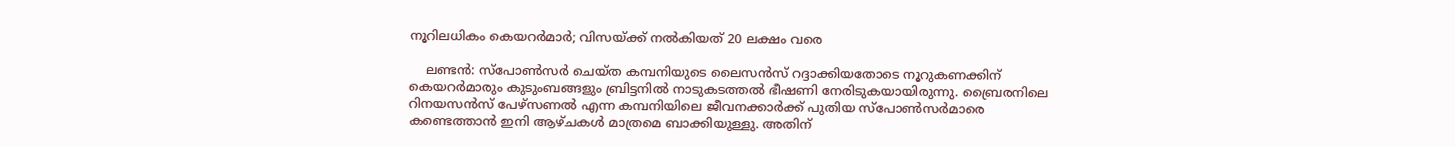നൂറിലധികം കെയറര്‍മാര്‍; വിസയ്ക്ക് നല്‍കിയത് 20 ലക്ഷം വരെ

    ലണ്ടന്‍: സ്‌പോണ്‍സര്‍ ചെയ്ത കമ്പനിയുടെ ലൈസന്‍സ് റദ്ദാക്കിയതോടെ നൂറുകണക്കിന് കെയറര്‍മാരും കുടുംബങ്ങളും ബ്രിട്ടനില്‍ നാടുകടത്തല്‍ ഭീഷണി നേരിടുകയായിരുന്നു. ബ്രൈരനിലെ റിനയസന്‍സ് പേഴ്‌സണല്‍ എന്ന കമ്പനിയിലെ ജീവനക്കാര്‍ക്ക് പുതിയ സ്‌പോണ്‍സര്‍മാരെ കണ്ടെത്താന്‍ ഇനി ആഴ്ചകള്‍ മാത്രമെ ബാക്കിയുള്ളു. അതിന്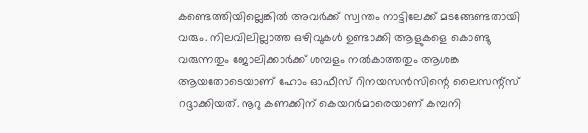കണ്ടെത്തിയില്ലെങ്കില്‍ അവര്‍ക്ക് സ്വന്തം നാട്ടിലേക്ക് മടങ്ങേണ്ടതായി വരും. നിലവിലില്ലാത്ത ഒഴിവുകള്‍ ഉണ്ടാക്കി ആളുകളെ കൊണ്ടു വരുന്നതും ജോലിക്കാര്‍ക്ക് ശമ്പളം നല്‍കാത്തതും ആശങ്ക ആയതോടെയാണ് ഹോം ഓഫീസ് റിനയസന്‍സിന്റെ ലൈസന്റ്സ് റദ്ദാക്കിയത്. നൂറു കണക്കിന് കെയറര്‍മാരെയാണ് കമ്പനി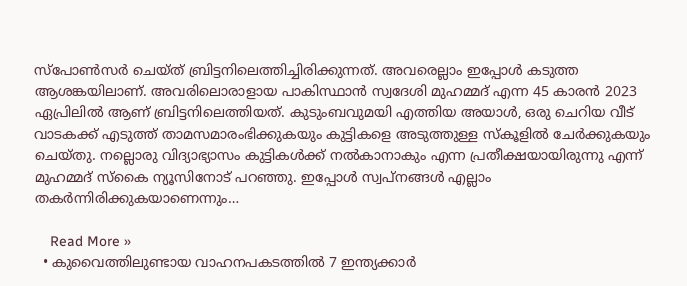സ്‌പോണ്‍സര്‍ ചെയ്ത് ബ്രിട്ടനിലെത്തിച്ചിരിക്കുന്നത്. അവരെല്ലാം ഇപ്പോള്‍ കടുത്ത ആശങ്കയിലാണ്. അവരിലൊരാളായ പാകിസ്ഥാന്‍ സ്വദേശി മുഹമ്മദ് എന്ന 45 കാരന്‍ 2023 ഏപ്രിലില്‍ ആണ് ബ്രിട്ടനിലെത്തിയത്. കുടുംബവുമയി എത്തിയ അയാള്‍, ഒരു ചെറിയ വീട് വാടകക്ക് എടുത്ത് താമസമാരംഭിക്കുകയും കുട്ടികളെ അടുത്തുള്ള സ്‌കൂളില്‍ ചേര്‍ക്കുകയും ചെയ്തു. നല്ലൊരു വിദ്യാഭ്യാസം കുട്ടികള്‍ക്ക് നല്‍കാനാകും എന്ന പ്രതീക്ഷയായിരുന്നു എന്ന് മുഹമ്മദ് സ്‌കൈ ന്യൂസിനോട് പറഞ്ഞു. ഇപ്പോള്‍ സ്വപ്നങ്ങള്‍ എല്ലാം തകര്‍ന്നിരിക്കുകയാണെന്നും…

    Read More »
  • കുവൈത്തിലുണ്ടായ വാഹനപകടത്തില്‍ 7 ഇന്ത്യക്കാര്‍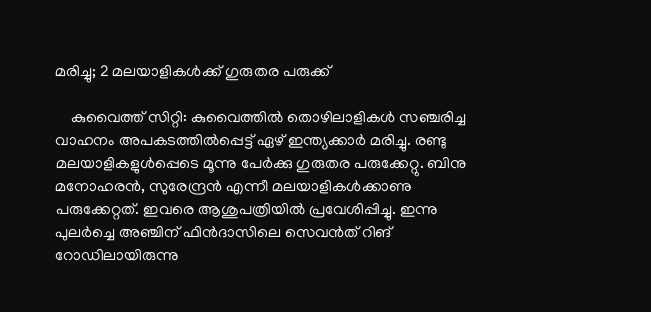മരിച്ചു; 2 മലയാളികള്‍ക്ക് ഗുരുതര പരുക്ക്

    കുവൈത്ത് സിറ്റി: കുവൈത്തില്‍ തൊഴിലാളികള്‍ സഞ്ചരിച്ച വാഹനം അപകടത്തില്‍പ്പെട്ട് ഏഴ് ഇന്ത്യക്കാര്‍ മരിച്ചു. രണ്ടു മലയാളികളുള്‍പ്പെടെ മൂന്നു പേര്‍ക്കു ഗുരുതര പരുക്കേറ്റു. ബിനു മനോഹരന്‍, സുരേന്ദ്രന്‍ എന്നീ മലയാളികള്‍ക്കാണു പരുക്കേറ്റത്. ഇവരെ ആശുപത്രിയില്‍ പ്രവേശിപ്പിച്ചു. ഇന്നു പുലര്‍ച്ചെ അഞ്ചിന് ഫിന്‍ദാസിലെ സെവന്‍ത് റിങ് റോഡിലായിരുന്നു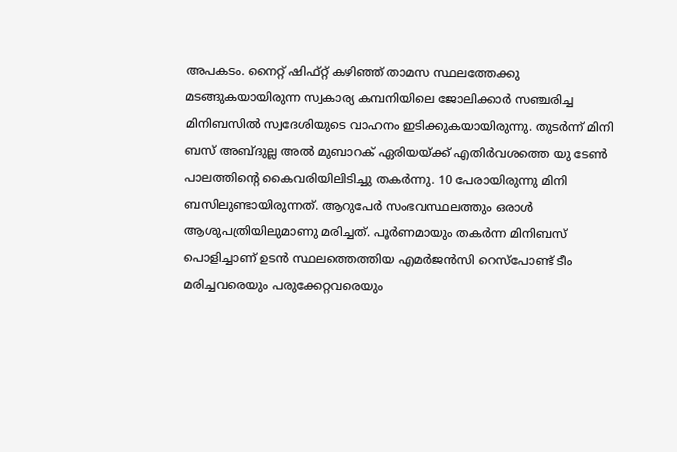അപകടം. നൈറ്റ് ഷിഫ്റ്റ് കഴിഞ്ഞ് താമസ സ്ഥലത്തേക്കു മടങ്ങുകയായിരുന്ന സ്വകാര്യ കമ്പനിയിലെ ജോലിക്കാര്‍ സഞ്ചരിച്ച മിനിബസില്‍ സ്വദേശിയുടെ വാഹനം ഇടിക്കുകയായിരുന്നു. തുടര്‍ന്ന് മിനി ബസ് അബ്ദുല്ല അല്‍ മുബാറക് ഏരിയയ്ക്ക് എതിര്‍വശത്തെ യു ടേണ്‍ പാലത്തിന്റെ കൈവരിയിലിടിച്ചു തകര്‍ന്നു. 10 പേരായിരുന്നു മിനി ബസിലുണ്ടായിരുന്നത്. ആറുപേര്‍ സംഭവസ്ഥലത്തും ഒരാള്‍ ആശുപത്രിയിലുമാണു മരിച്ചത്. പൂര്‍ണമായും തകര്‍ന്ന മിനിബസ് പൊളിച്ചാണ് ഉടന്‍ സ്ഥലത്തെത്തിയ എമര്‍ജന്‍സി റെസ്‌പോണ്ട് ടീം മരിച്ചവരെയും പരുക്കേറ്റവരെയും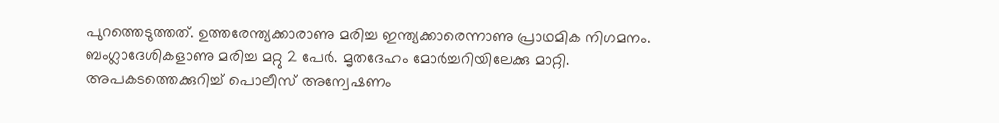പുറത്തെടുത്തത്. ഉത്തരേന്ത്യക്കാരാണു മരിച്ച ഇന്ത്യക്കാരെന്നാണു പ്രാഥമിക നിഗമനം. ബംഗ്ലാദേശികളാണു മരിച്ച മറ്റു 2 പേര്‍. മൃതദേഹം മോര്‍ച്ചറിയിലേക്കു മാറ്റി. അപകടത്തെക്കുറിച്ച് പൊലീസ് അന്വേഷണം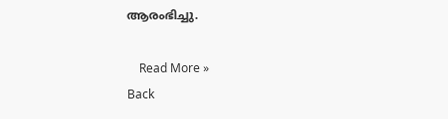ആരംഭിച്ചു.

    Read More »
Back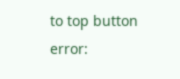to top button
error: